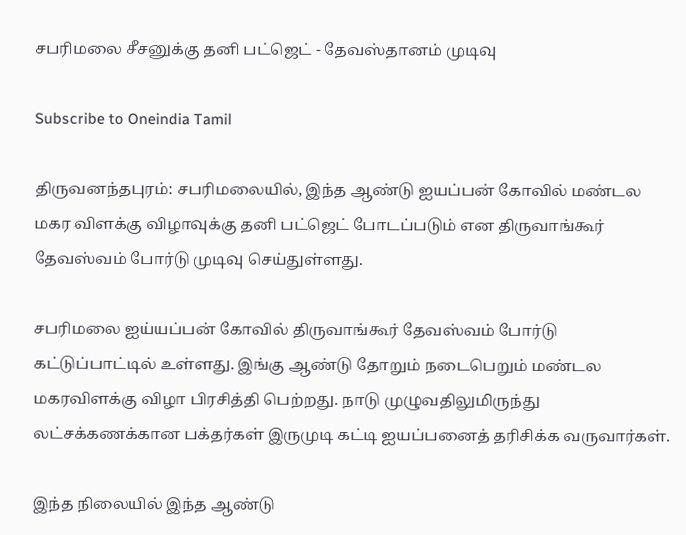சபரிமலை சீசனுக்கு தனி பட்ஜெட் - தேவஸ்தானம் முடிவு

Subscribe to Oneindia Tamil

திருவனந்தபுரம்: சபரிமலையில், இந்த ஆண்டு ஐயப்பன் கோவில் மண்டல மகர விளக்கு விழாவுக்கு தனி பட்ஜெட் போடப்படும் என திருவாங்கூர் தேவஸ்வம் போர்டு முடிவு செய்துள்ளது.

சபரிமலை ஐய்யப்பன் கோவில் திருவாங்கூர் தேவஸ்வம் போர்டு கட்டுப்பாட்டில் உள்ளது. இங்கு ஆண்டு தோறும் நடைபெறும் மண்டல மகரவிளக்கு விழா பிரசித்தி பெற்றது. நாடு முழுவதிலுமிருந்து லட்சக்கணக்கான பக்தர்கள் இருமுடி கட்டி ஐயப்பனைத் தரிசிக்க வருவார்கள்.

இந்த நிலையில் இந்த ஆண்டு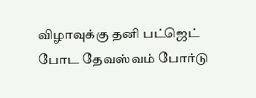விழாவுக்கு தனி பட்ஜெட் போட தேவஸ்வம் போர்டு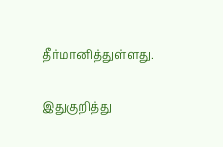தீர்மானித்துள்ளது.

இதுகுறித்து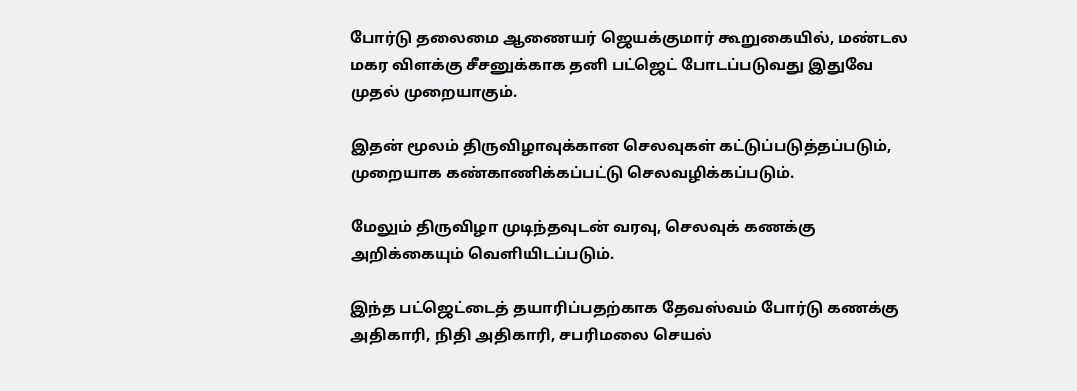போர்டு தலைமை ஆணையர் ஜெயக்குமார் கூறுகையில், மண்டல மகர விளக்கு சீசனுக்காக தனி பட்ஜெட் போடப்படுவது இதுவே முதல் முறையாகும்.

இதன் மூலம் திருவிழாவுக்கான செலவுகள் கட்டுப்படுத்தப்படும், முறையாக கண்காணிக்கப்பட்டு செலவழிக்கப்படும்.

மேலும் திருவிழா முடிந்தவுடன் வரவு, செலவுக் கணக்கு அறிக்கையும் வெளியிடப்படும்.

இந்த பட்ஜெட்டைத் தயாரிப்பதற்காக தேவஸ்வம் போர்டு கணக்கு அதிகாரி, நிதி அதிகாரி, சபரிமலை செயல்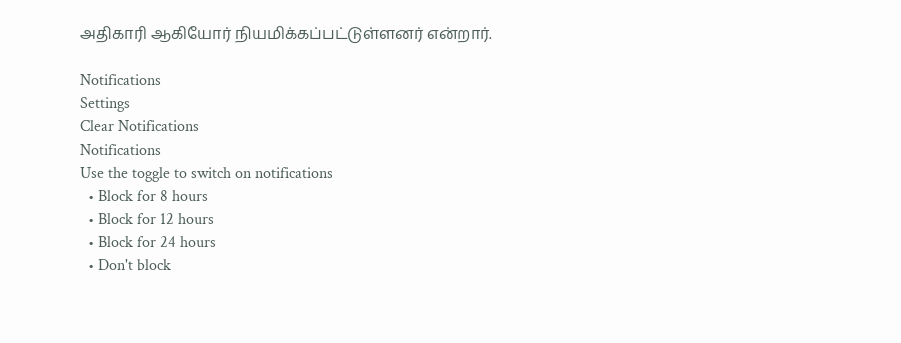அதிகாரி ஆகியோர் நியமிக்கப்பட்டுள்ளனர் என்றார்.

Notifications
Settings
Clear Notifications
Notifications
Use the toggle to switch on notifications
  • Block for 8 hours
  • Block for 12 hours
  • Block for 24 hours
  • Don't block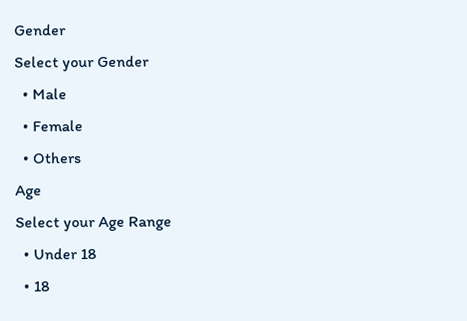Gender
Select your Gender
  • Male
  • Female
  • Others
Age
Select your Age Range
  • Under 18
  • 18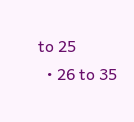to 25
  • 26 to 35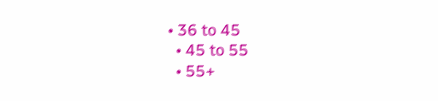• 36 to 45
  • 45 to 55
  • 55+